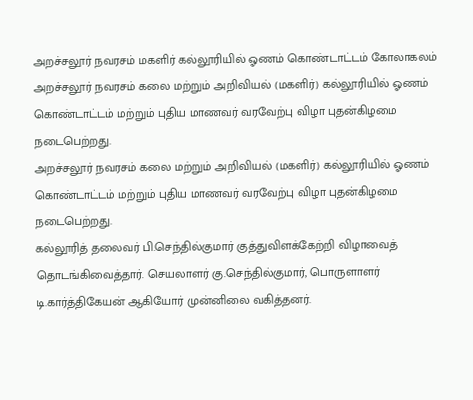அறச்சலூர் நவரசம் மகளிர் கல்லூரியில் ஓணம் கொண்டாட்டம் கோலாகலம்
அறச்சலூர் நவரசம் கலை மற்றும் அறிவியல் (மகளிர்) கல்லூரியில் ஓணம் கொண்டாட்டம் மற்றும் புதிய மாணவர் வரவேற்பு விழா புதன்கிழமை நடைபெற்றது.
அறச்சலூர் நவரசம் கலை மற்றும் அறிவியல் (மகளிர்) கல்லூரியில் ஓணம் கொண்டாட்டம் மற்றும் புதிய மாணவர் வரவேற்பு விழா புதன்கிழமை நடைபெற்றது.
கல்லூரித் தலைவர் பி.செந்தில்குமார் குத்துவிளக்கேற்றி விழாவைத் தொடங்கிவைத்தார். செயலாளர் கு.செந்தில்குமார், பொருளாளர் டி.கார்த்திகேயன் ஆகியோர் முன்னிலை வகித்தனர்.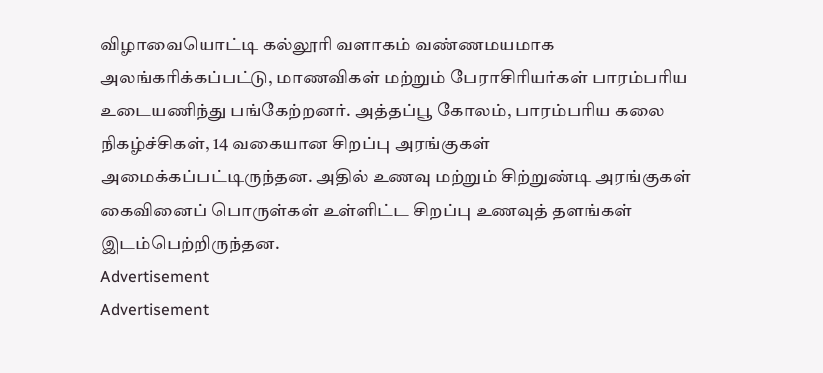விழாவையொட்டி கல்லூரி வளாகம் வண்ணமயமாக அலங்கரிக்கப்பட்டு, மாணவிகள் மற்றும் பேராசிரியர்கள் பாரம்பரிய உடையணிந்து பங்கேற்றனர். அத்தப்பூ கோலம், பாரம்பரிய கலை நிகழ்ச்சிகள், 14 வகையான சிறப்பு அரங்குகள் அமைக்கப்பட்டிருந்தன. அதில் உணவு மற்றும் சிற்றுண்டி அரங்குகள் கைவினைப் பொருள்கள் உள்ளிட்ட சிறப்பு உணவுத் தளங்கள் இடம்பெற்றிருந்தன.
Advertisement
Advertisement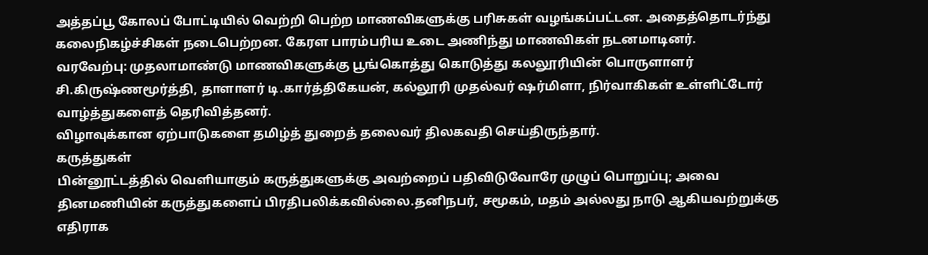அத்தப்பூ கோலப் போட்டியில் வெற்றி பெற்ற மாணவிகளுக்கு பரிசுகள் வழங்கப்பட்டன. அதைத்தொடர்ந்து கலைநிகழ்ச்சிகள் நடைபெற்றன. கேரள பாரம்பரிய உடை அணிந்து மாணவிகள் நடனமாடினர்.
வரவேற்பு: முதலாமாண்டு மாணவிகளுக்கு பூங்கொத்து கொடுத்து கலலூரியின் பொருளாளர் சி.கிருஷ்ணமூர்த்தி, தாளாளர் டி.கார்த்திகேயன், கல்லூரி முதல்வர் ஷர்மிளா, நிர்வாகிகள் உள்ளிட்டோர் வாழ்த்துகளைத் தெரிவித்தனர்.
விழாவுக்கான ஏற்பாடுகளை தமிழ்த் துறைத் தலைவர் திலகவதி செய்திருந்தார்.
கருத்துகள்
பின்னூட்டத்தில் வெளியாகும் கருத்துகளுக்கு அவற்றைப் பதிவிடுவோரே முழுப் பொறுப்பு; அவை தினமணியின் கருத்துகளைப் பிரதிபலிக்கவில்லை.தனிநபர், சமூகம், மதம் அல்லது நாடு ஆகியவற்றுக்கு எதிராக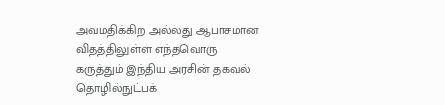அவமதிக்கிற அல்லது ஆபாசமான விதத்திலுள்ள எந்தவொரு கருத்தும் இந்திய அரசின் தகவல் தொழில்நுட்பக்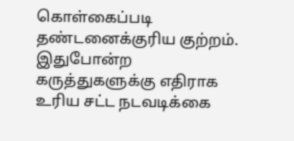கொள்கைப்படி தண்டனைக்குரிய குற்றம். இதுபோன்ற கருத்துகளுக்கு எதிராக உரிய சட்ட நடவடிக்கை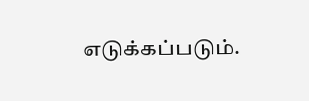எடுக்கப்படும்.